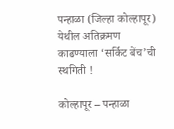पन्हाळा (जिल्हा कोल्हापूर) येथील अतिक्रमण काढण्याला ‘सर्किट बेंच’ची स्थगिती !

कोल्हापूर – पन्हाळा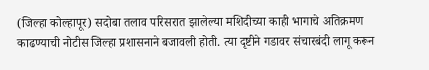(जिल्हा कोल्हापूर) सदोबा तलाव परिसरात झालेल्या मशिदीच्या काही भागाचे अतिक्रमण काढण्याची नोटीस जिल्हा प्रशासनाने बजावली होती. त्या दृष्टीने गडावर संचारबंदी लागू करून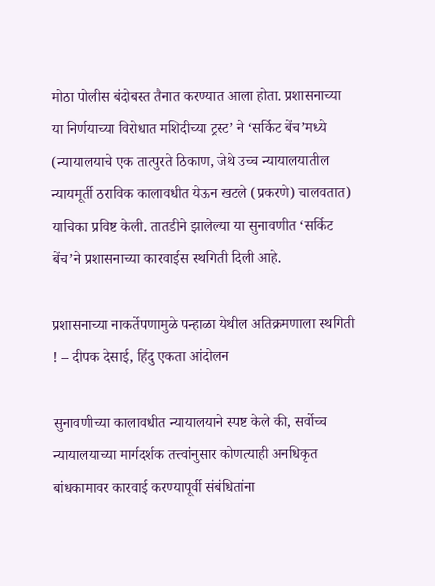मोठा पोलीस बंदोबस्त तैनात करण्यात आला होता. प्रशासनाच्या या निर्णयाच्या विरोधात मशिदीच्या ट्रस्ट’ ने ‘सर्किट बेंच’मध्ये (न्यायालयाचे एक तात्पुरते ठिकाण, जेथे उच्च न्यायालयातील न्यायमूर्ती ठराविक कालावधीत येऊन खटले (प्रकरणे) चालवतात) याचिका प्रविष्ट केली. तातडीने झालेल्या या सुनावणीत ‘सर्किट बेंच’ने प्रशासनाच्या कारवाईस स्थगिती दिली आहे.

प्रशासनाच्या नाकर्तेपणामुळे पन्हाळा येथील अतिक्रमणाला स्थगिती ! – दीपक देसाई, हिंदु एकता आंदोलन

सुनावणीच्या कालावधीत न्यायालयाने स्पष्ट केले की, सर्वोच्च न्यायालयाच्या मार्गदर्शक तत्त्वांनुसार कोणत्याही अनधिकृत बांधकामावर कारवाई करण्यापूर्वी संबंधितांना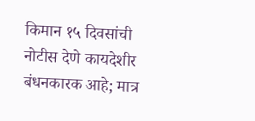किमान १५ दिवसांची नोटीस देणे कायदेशीर बंधनकारक आहे; मात्र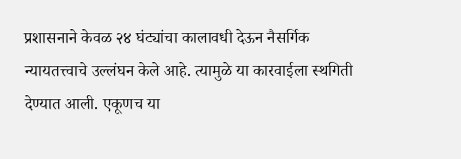प्रशासनाने केवळ २४ घंट्यांचा कालावधी देऊन नैसर्गिक न्यायतत्त्वाचे उल्लंघन केले आहे. त्यामुळे या कारवाईला स्थगिती देण्यात आली. एकूणच या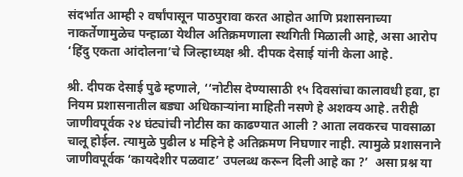संदर्भात आम्ही २ वर्षांपासून पाठपुरावा करत आहोत आणि प्रशासनाच्या नाकर्तेणामुळेच पन्हाळा येथील अतिक्रमणाला स्थगिती मिळाली आहे, असा आरोप ‘हिंदु एकता आंदोलना’चे जिल्हाध्यक्ष श्री. दीपक देसाई यांनी केला आहे.

श्री. दीपक देसाई पुढे म्हणाले, ‘‘नोटीस देण्यासाठी १५ दिवसांचा कालावधी हवा, हा नियम प्रशासनातील बड्या अधिकार्‍यांना माहिती नसणे हे अशक्य आहे. तरीही जाणीवपूर्वक २४ घंट्यांची नोटीस का काढण्यात आली ? आता लवकरच पावसाळा चालू होईल. त्यामुळे पुढील ४ महिने हे अतिक्रमण निघणार नाही. त्यामुळे प्रशासनाने जाणीवपूर्वक ‘कायदेशीर पळवाट’ उपलब्ध करून दिली आहे का ?’  असा प्रश्न या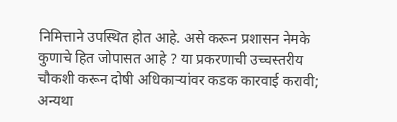निमित्ताने उपस्थित होत आहे. असे करून प्रशासन नेमके कुणाचे हित जोपासत आहे ? या प्रकरणाची उच्चस्तरीय चौकशी करून दोषी अधिकार्‍यांवर कडक कारवाई करावी; अन्यथा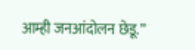आम्ही जनआंदोलन छेडू.’’